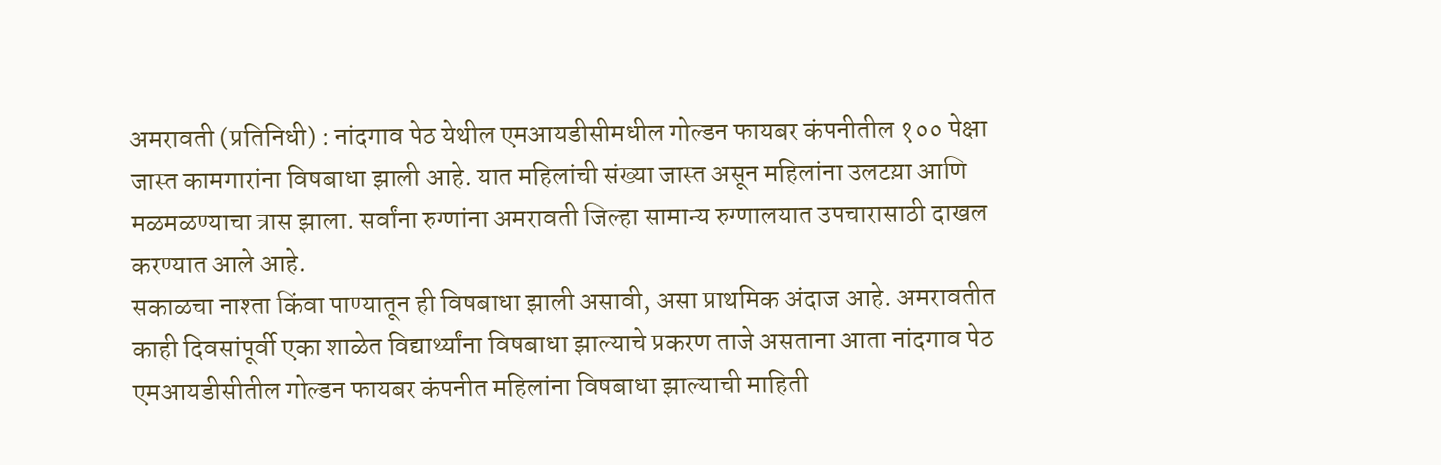अमरावती (प्रतिनिधी) : नांदगाव पेठ येथील एमआयडीसीमधील गोल्डन फायबर कंपनीतील १०० पेक्षा जास्त कामगारांना विषबाधा झाली आहे. यात महिलांची संख्या जास्त असून महिलांना उलटय़ा आणि मळमळण्याचा त्रास झाला. सर्वांना रुग्णांना अमरावती जिल्हा सामान्य रुग्णालयात उपचारासाठी दाखल करण्यात आले आहे.
सकाळचा नाश्ता किंवा पाण्यातून ही विषबाधा झाली असावी, असा प्राथमिक अंदाज आहे. अमरावतीत काही दिवसांपूर्वी एका शाळेत विद्यार्थ्यांना विषबाधा झाल्याचे प्रकरण ताजे असताना आता नांदगाव पेठ एमआयडीसीतील गोल्डन फायबर कंपनीत महिलांना विषबाधा झाल्याची माहिती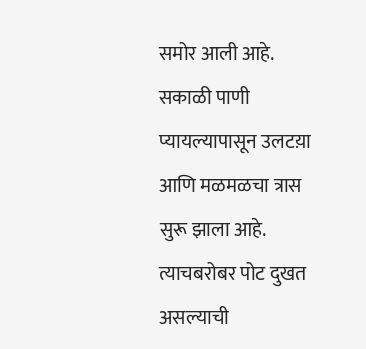समोर आली आहे.
सकाळी पाणी प्यायल्यापासून उलटय़ा आणि मळमळचा त्रास सुरू झाला आहे. त्याचबरोबर पोट दुखत असल्याची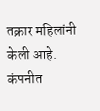तक्रार महिलांनी केली आहे. कंपनीत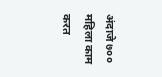अंदाजे ७०० महिला काम करत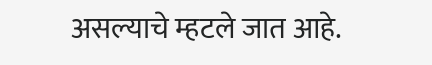असल्याचे म्हटले जात आहे.